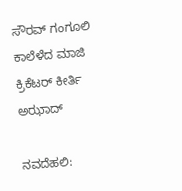ಸೌರವ್ ಗಂಗೂಲಿ ಕಾಲೆಳೆದ ಮಾಜಿ ಕ್ರಿಕೆಟರ್ ಕೀರ್ತಿ ಅಝಾದ್

ನವದೆಹಲಿ: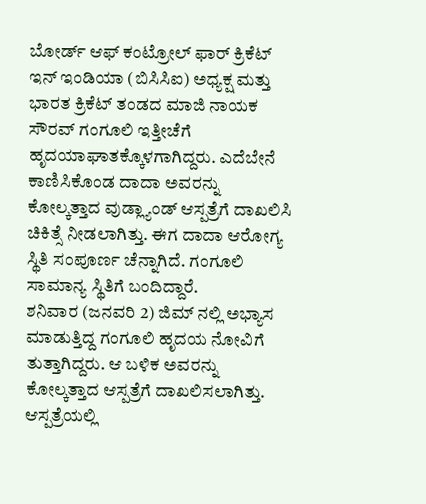ಬೋರ್ಡ್ ಆಫ್ ಕಂಟ್ರೋಲ್ ಫಾರ್ ಕ್ರಿಕೆಟ್ ಇನ್ ಇಂಡಿಯಾ (ಬಿಸಿಸಿಐ) ಅಧ್ಯಕ್ಷ ಮತ್ತು ಭಾರತ ಕ್ರಿಕೆಟ್ ತಂಡದ ಮಾಜಿ ನಾಯಕ ಸೌರವ್ ಗಂಗೂಲಿ ಇತ್ತೀಚೆಗೆ ಹೃದಯಾಘಾತಕ್ಕೊಳಗಾಗಿದ್ದರು. ಎದೆಬೇನೆ ಕಾಣಿಸಿಕೊಂಡ ದಾದಾ ಅವರನ್ನು ಕೋಲ್ಕತ್ತಾದ ವುಡ್ಲ್ಯಾಂಡ್ ಆಸ್ಪತ್ರೆಗೆ ದಾಖಲಿಸಿ ಚಿಕಿತ್ಸೆ ನೀಡಲಾಗಿತ್ತು. ಈಗ ದಾದಾ ಆರೋಗ್ಯ ಸ್ಥಿತಿ ಸಂಪೂರ್ಣ ಚೆನ್ನಾಗಿದೆ. ಗಂಗೂಲಿ ಸಾಮಾನ್ಯ ಸ್ಥಿತಿಗೆ ಬಂದಿದ್ದಾರೆ.
ಶನಿವಾರ (ಜನವರಿ 2) ಜಿಮ್ ನಲ್ಲಿ ಅಭ್ಯಾಸ ಮಾಡುತ್ತಿದ್ದ ಗಂಗೂಲಿ ಹೃದಯ ನೋವಿಗೆ ತುತ್ತಾಗಿದ್ದರು. ಆ ಬಳಿಕ ಅವರನ್ನು ಕೋಲ್ಕತ್ತಾದ ಆಸ್ಪತ್ರೆಗೆ ದಾಖಲಿಸಲಾಗಿತ್ತು. ಆಸ್ಪತ್ರೆಯಲ್ಲಿ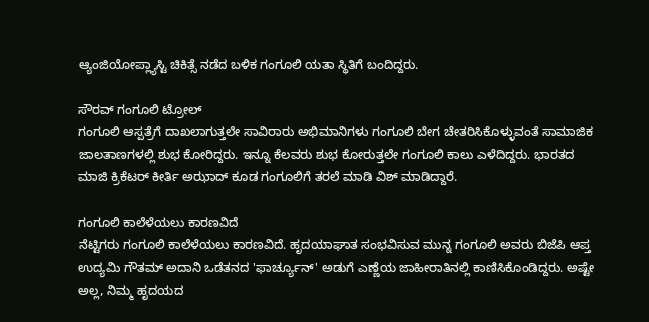ಆ್ಯಂಜಿಯೋಪ್ಲ್ಯಾಸ್ಟಿ ಚಿಕಿತ್ಸೆ ನಡೆದ ಬಳಿಕ ಗಂಗೂಲಿ ಯತಾ ಸ್ಥಿತಿಗೆ ಬಂದಿದ್ದರು.

ಸೌರವ್ ಗಂಗೂಲಿ ಟ್ರೋಲ್
ಗಂಗೂಲಿ ಆಸ್ಪತ್ರೆಗೆ ದಾಖಲಾಗುತ್ತಲೇ ಸಾವಿರಾರು ಅಭಿಮಾನಿಗಳು ಗಂಗೂಲಿ ಬೇಗ ಚೇತರಿಸಿಕೊಳ್ಳುವಂತೆ ಸಾಮಾಜಿಕ ಜಾಲತಾಣಗಳಲ್ಲಿ ಶುಭ ಕೋರಿದ್ದರು. ಇನ್ನೂ ಕೆಲವರು ಶುಭ ಕೋರುತ್ತಲೇ ಗಂಗೂಲಿ ಕಾಲು ಎಳೆದಿದ್ದರು. ಭಾರತದ ಮಾಜಿ ಕ್ರಿಕೆಟರ್ ಕೀರ್ತಿ ಅಝಾದ್ ಕೂಡ ಗಂಗೂಲಿಗೆ ತರಲೆ ಮಾಡಿ ವಿಶ್ ಮಾಡಿದ್ದಾರೆ.

ಗಂಗೂಲಿ ಕಾಲೆಳೆಯಲು ಕಾರಣವಿದೆ
ನೆಟ್ಟಿಗರು ಗಂಗೂಲಿ ಕಾಲೆಳೆಯಲು ಕಾರಣವಿದೆ. ಹೃದಯಾಘಾತ ಸಂಭವಿಸುವ ಮುನ್ನ ಗಂಗೂಲಿ ಅವರು ಬಿಜೆಪಿ ಆಪ್ತ ಉದ್ಯಮಿ ಗೌತಮ್ ಅದಾನಿ ಒಡೆತನದ 'ಫಾರ್ಚ್ಯೂನ್' ಅಡುಗೆ ಎಣ್ಣೆಯ ಜಾಹೀರಾತಿನಲ್ಲಿ ಕಾಣಿಸಿಕೊಂಡಿದ್ದರು. ಅಷ್ಟೇ ಅಲ್ಲ, ನಿಮ್ಮ ಹೃದಯದ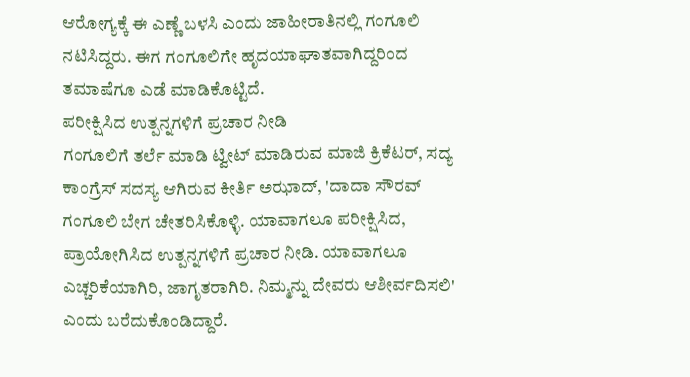ಆರೋಗ್ಯಕ್ಕೆ ಈ ಎಣ್ಣೆ ಬಳಸಿ ಎಂದು ಜಾಹೀರಾತಿನಲ್ಲಿ ಗಂಗೂಲಿ ನಟಿಸಿದ್ದರು. ಈಗ ಗಂಗೂಲಿಗೇ ಹೃದಯಾಘಾತವಾಗಿದ್ದರಿಂದ ತಮಾಷೆಗೂ ಎಡೆ ಮಾಡಿಕೊಟ್ಟಿದೆ.
ಪರೀಕ್ಷಿಸಿದ ಉತ್ಪನ್ನಗಳಿಗೆ ಪ್ರಚಾರ ನೀಡಿ
ಗಂಗೂಲಿಗೆ ತರ್ಲೆ ಮಾಡಿ ಟ್ವೀಟ್ ಮಾಡಿರುವ ಮಾಜಿ ಕ್ರಿಕೆಟರ್, ಸದ್ಯ ಕಾಂಗ್ರೆಸ್ ಸದಸ್ಯ ಆಗಿರುವ ಕೀರ್ತಿ ಅಝಾದ್, 'ದಾದಾ ಸೌರವ್ ಗಂಗೂಲಿ ಬೇಗ ಚೇತರಿಸಿಕೊಳ್ಳಿ. ಯಾವಾಗಲೂ ಪರೀಕ್ಷಿಸಿದ, ಪ್ರಾಯೋಗಿಸಿದ ಉತ್ಪನ್ನಗಳಿಗೆ ಪ್ರಚಾರ ನೀಡಿ. ಯಾವಾಗಲೂ ಎಚ್ಚರಿಕೆಯಾಗಿರಿ, ಜಾಗೃತರಾಗಿರಿ. ನಿಮ್ಮನ್ನು ದೇವರು ಆಶೀರ್ವದಿಸಲಿ' ಎಂದು ಬರೆದುಕೊಂಡಿದ್ದಾರೆ.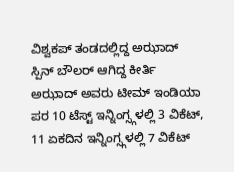ವಿಶ್ವಕಪ್ ತಂಡದಲ್ಲಿದ್ದ ಅಝಾದ್
ಸ್ಪಿನ್ ಬೌಲರ್ ಆಗಿದ್ದ ಕೀರ್ತಿ ಅಝಾದ್ ಅವರು ಟೀಮ್ ಇಂಡಿಯಾ ಪರ 10 ಟೆಸ್ಟ್ ಇನ್ನಿಂಗ್ಸ್ಗಳಲ್ಲಿ 3 ವಿಕೆಟ್, 11 ಏಕದಿನ ಇನ್ನಿಂಗ್ಸ್ಗಳಲ್ಲಿ 7 ವಿಕೆಟ್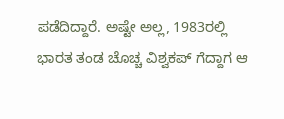ಪಡೆದಿದ್ದಾರೆ. ಅಷ್ಟೇ ಅಲ್ಲ, 1983ರಲ್ಲಿ ಭಾರತ ತಂಡ ಚೊಚ್ಚ ವಿಶ್ವಕಪ್ ಗೆದ್ದಾಗ ಆ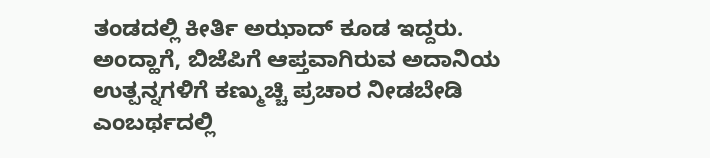ತಂಡದಲ್ಲಿ ಕೀರ್ತಿ ಅಝಾದ್ ಕೂಡ ಇದ್ದರು. ಅಂದ್ಹಾಗೆ, ಬಿಜೆಪಿಗೆ ಆಪ್ತವಾಗಿರುವ ಅದಾನಿಯ ಉತ್ಪನ್ನಗಳಿಗೆ ಕಣ್ಮುಚ್ಚಿ ಪ್ರಚಾರ ನೀಡಬೇಡಿ ಎಂಬರ್ಥದಲ್ಲಿ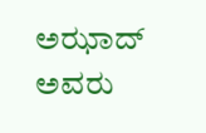ಅಝಾದ್ ಅವರು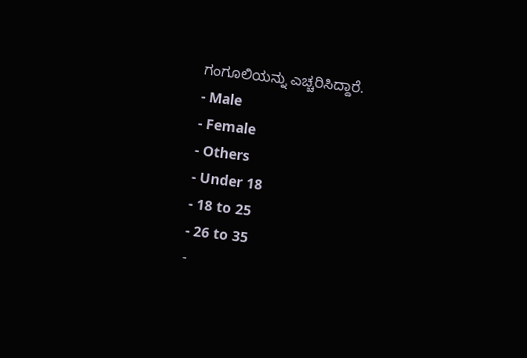ಗಂಗೂಲಿಯನ್ನು ಎಚ್ಚರಿಸಿದ್ದಾರೆ.
- Male
- Female
- Others
- Under 18
- 18 to 25
- 26 to 35
-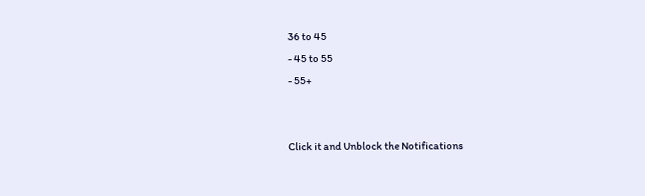36 to 45
- 45 to 55
- 55+


Click it and Unblock the Notifications